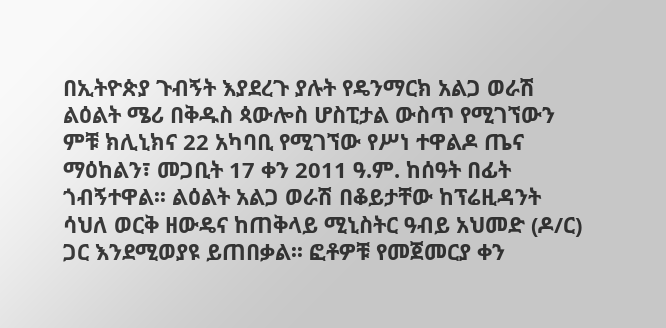በኢትዮጵያ ጉብኝት እያደረጉ ያሉት የዴንማርክ አልጋ ወራሽ ልዕልት ሜሪ በቅዱስ ጳውሎስ ሆስፒታል ውስጥ የሚገኘውን ምቹ ክሊኒክና 22 አካባቢ የሚገኘው የሥነ ተዋልዶ ጤና ማዕከልን፣ መጋቢት 17 ቀን 2011 ዓ.ም. ከሰዓት በፊት ጎብኝተዋል፡፡ ልዕልት አልጋ ወራሽ በቆይታቸው ከፕሬዚዳንት ሳህለ ወርቅ ዘውዴና ከጠቅላይ ሚኒስትር ዓብይ አህመድ (ዶ/ር) ጋር እንደሚወያዩ ይጠበቃል፡፡ ፎቶዎቹ የመጀመርያ ቀን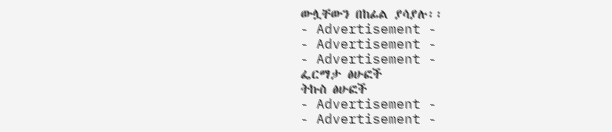ውሏቸውን በከፊል ያሳያሉ፡፡
- Advertisement -
- Advertisement -
- Advertisement -
ፌርማታ ፅሁፎች
ትኩስ ፅሁፎች
- Advertisement -
- Advertisement -